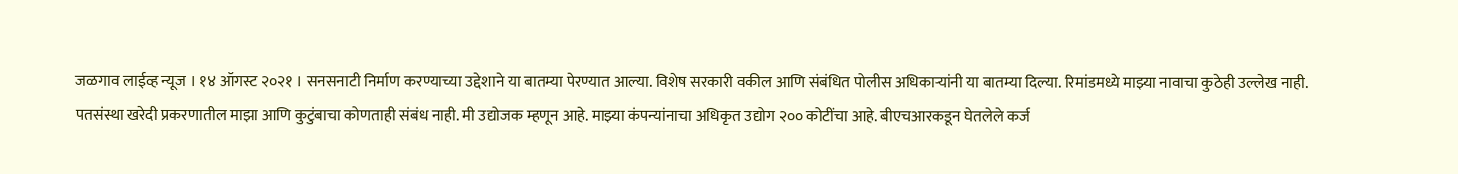जळगाव लाईव्ह न्यूज । १४ ऑगस्ट २०२१ । सनसनाटी निर्माण करण्याच्या उद्देशाने या बातम्या पेरण्यात आल्या. विशेष सरकारी वकील आणि संबंधित पोलीस अधिकाऱ्यांनी या बातम्या दिल्या. रिमांडमध्ये माझ्या नावाचा कुठेही उल्लेख नाही. पतसंस्था खरेदी प्रकरणातील माझा आणि कुटुंबाचा कोणताही संबंध नाही. मी उद्योजक म्हणून आहे. माझ्या कंपन्यांनाचा अधिकृत उद्योग २०० कोटींचा आहे. बीएचआरकडून घेतलेले कर्ज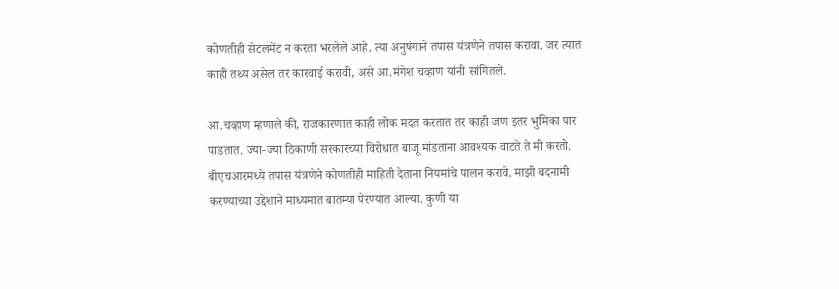कोणतीही सेटलमेंट न करता भरलेले आहे. त्या अनुषंगाने तपास यंत्रणेने तपास करावा. जर त्यात काही तथ्य असेल तर कारवाई करावी, असे आ.मंगेश चव्हाण यांनी सांगितले.

आ.चव्हाण म्हणाले की, राजकारणात काही लोक मदत करतात तर काही जण इतर भुमिका पार पाडतात. ज्या-ज्या ठिकाणी सरकारच्या विरोधात बाजू मांडताना आवश्यक वाटते ते मी करतो. बीएचआरमध्ये तपास यंत्रणेने कोणतीही माहिती देताना नियमांचे पालन करावे. माझी बदनामी करण्याच्या उद्देशाने माध्यमात बातम्या पेरण्यात आल्या. कुणी या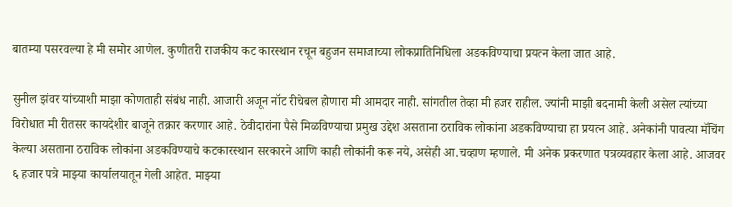बातम्या पसरवल्या हे मी समोर आणेल. कुणीतरी राजकीय कट कारस्थान रचून बहुजन समाजाच्या लोकप्रातिनिधिला अडकविण्याचा प्रयत्न केला जात आहे.

सुनील झंवर यांच्याशी माझा कोणताही संबंध नाही. आजारी अजून नॉट रीचेबल होणारा मी आमदार नाही. सांगतील तेव्हा मी हजर राहील. ज्यांनी माझी बदनामी केली असेल त्यांच्या विरोधात मी रीतसर कायदेशीर बाजूने तक्रार करणार आहे. ठेवीदारांना पैसे मिळविण्याचा प्रमुख उद्देश असताना ठराविक लोकांना अडकविण्याचा हा प्रयत्न आहे. अनेकांनी पावत्या मॅचिंग केल्या असताना ठराविक लोकांना अडकविण्याचे कटकारस्थान सरकारने आणि काही लोकांनी करू नये, असेही आ.चव्हाण म्हणाले. मी अनेक प्रकरणात पत्रव्यवहार केला आहे. आजवर ६ हजार पत्रे माझ्या कार्यालयातून गेली आहेत. माझ्या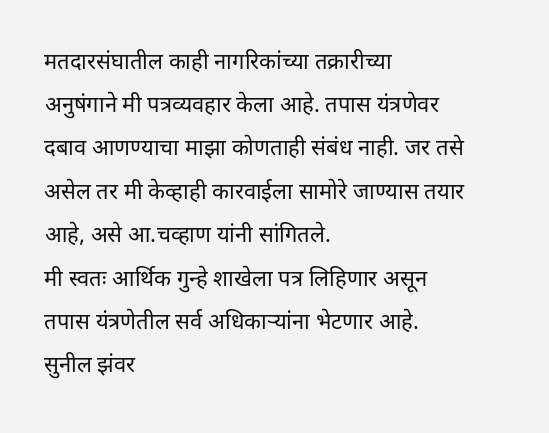मतदारसंघातील काही नागरिकांच्या तक्रारीच्या अनुषंगाने मी पत्रव्यवहार केला आहे. तपास यंत्रणेवर दबाव आणण्याचा माझा कोणताही संबंध नाही. जर तसे असेल तर मी केव्हाही कारवाईला सामोरे जाण्यास तयार आहे, असे आ.चव्हाण यांनी सांगितले.
मी स्वतः आर्थिक गुन्हे शाखेला पत्र लिहिणार असून तपास यंत्रणेतील सर्व अधिकाऱ्यांना भेटणार आहे. सुनील झंवर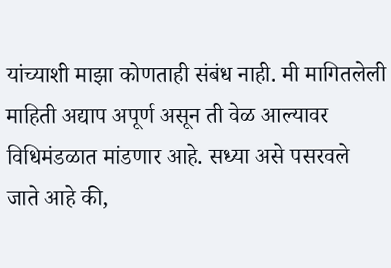यांच्याशी माझा कोणताही संबंध नाही. मी मागितलेली माहिती अद्याप अपूर्ण असून ती वेळ आल्यावर विधिमंडळात मांडणार आहे. सध्या असे पसरवले जाते आहे की,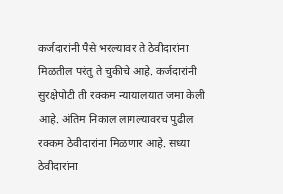कर्जदारांनी पैसे भरल्यावर ते ठेवीदारांना मिळतील परंतु ते चुकीचे आहे. कर्जदारांनी सुरक्षेपोटी ती रक्कम न्यायालयात जमा केली आहे. अंतिम निकाल लागल्यावरच पुढील रक्कम ठेवीदारांना मिळणार आहे. सध्या ठेवीदारांना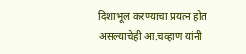दिशाभूल करण्याचा प्रयत्न होत असल्याचेही आ.चव्हाण यांनी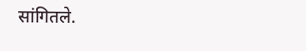सांगितले.